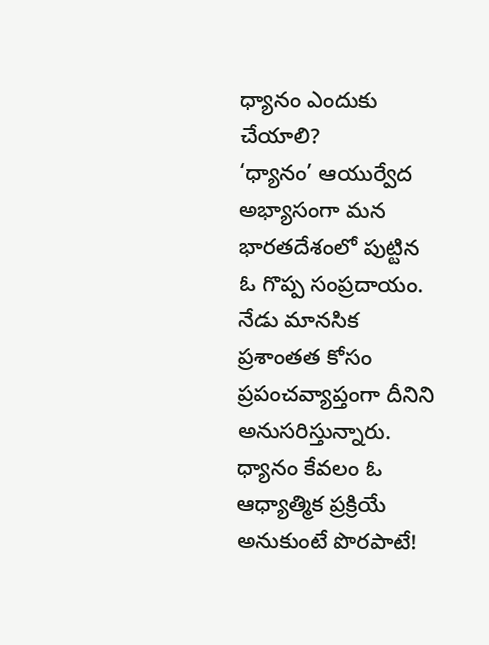ధ్యానం ఎందుకు చేయాలి?
‘ధ్యానం’ ఆయుర్వేద అభ్యాసంగా మన భారతదేశంలో పుట్టిన ఓ గొప్ప సంప్రదాయం. నేడు మానసిక ప్రశాంతత కోసం ప్రపంచవ్యాప్తంగా దీనిని అనుసరిస్తున్నారు. ధ్యానం కేవలం ఓ ఆధ్యాత్మిక ప్రక్రియే అనుకుంటే పొరపాటే!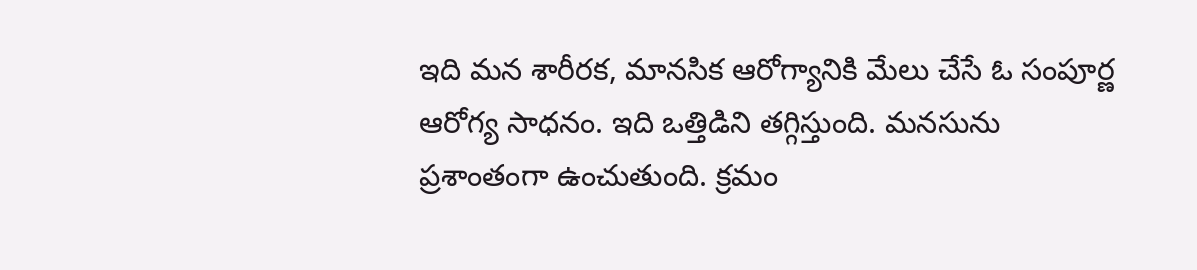ఇది మన శారీరక, మానసిక ఆరోగ్యానికి మేలు చేసే ఓ సంపూర్ణ ఆరోగ్య సాధనం. ఇది ఒత్తిడిని తగ్గిస్తుంది. మనసును ప్రశాంతంగా ఉంచుతుంది. క్రమం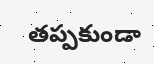తప్పకుండా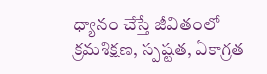ధ్యానం చేస్తే జీవితంలో క్రమశిక్షణ, స్పష్టత, ఏకాగ్రత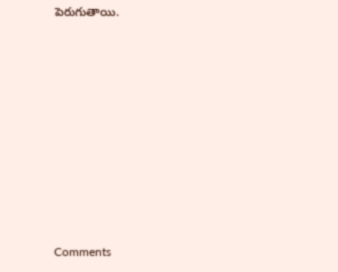పెరుగుతాయి.









Comments